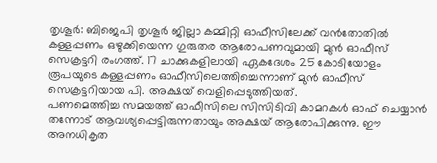തൃശൂർ: ബിജെപി തൃശൂർ ജില്ലാ കമ്മിറ്റി ഓഫീസിലേക്ക് വൻതോതിൽ കള്ളപ്പണം ഒഴുക്കിയെന്ന ഗുരുതര ആരോപണവുമായി മുൻ ഓഫീസ് സെക്രട്ടറി രംഗത്ത്. 17 ചാക്കുകളിലായി ഏകദേശം 25 കോടിയോളം രൂപയുടെ കള്ളപ്പണം ഓഫീസിലെത്തിച്ചെന്നാണ് മുൻ ഓഫീസ് സെക്രട്ടറിയായ പി. അക്ഷയ് വെളിപ്പെടുത്തിയത്.
പണമെത്തിച്ച സമയത്ത് ഓഫീസിലെ സിസിടിവി കാമറകൾ ഓഫ് ചെയ്യാൻ തന്നോട് ആവശ്യപ്പെട്ടിരുന്നതായും അക്ഷയ് ആരോപിക്കുന്നു. ഈ അനധികൃത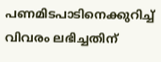പണമിടപാടിനെക്കുറിച്ച് വിവരം ലഭിച്ചതിന്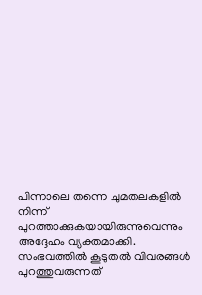പിന്നാലെ തന്നെ ചുമതലകളിൽ നിന്ന് പുറത്താക്കുകയായിരുന്നുവെന്നും അദ്ദേഹം വ്യക്തമാക്കി.
സംഭവത്തിൽ കൂടുതൽ വിവരങ്ങൾ പുറത്തുവരുന്നത്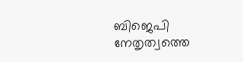ബിജെപി നേതൃത്വത്തെ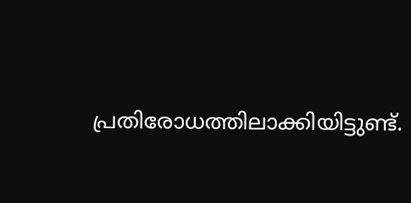പ്രതിരോധത്തിലാക്കിയിട്ടുണ്ട്.